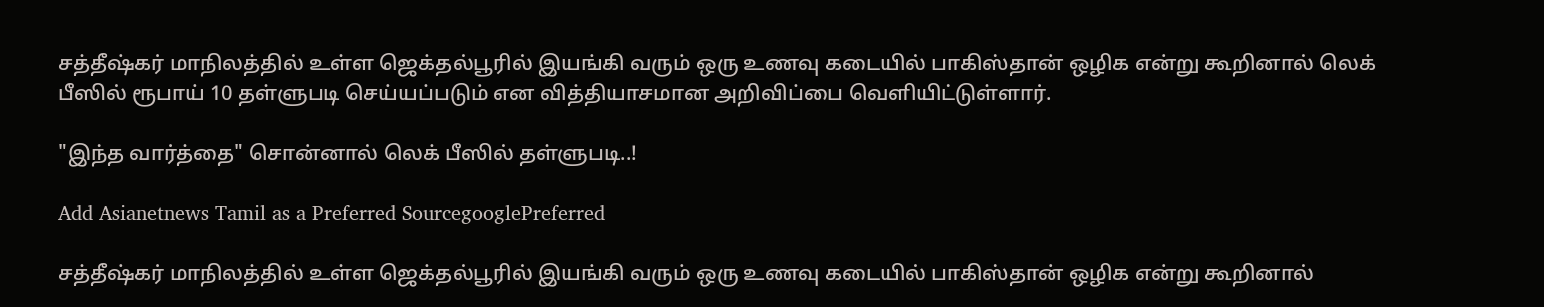சத்தீஷ்கர் மாநிலத்தில் உள்ள ஜெக்தல்பூரில் இயங்கி வரும் ஒரு உணவு கடையில் பாகிஸ்தான் ஒழிக என்று கூறினால் லெக் பீஸில் ரூபாய் 10 தள்ளுபடி செய்யப்படும் என வித்தியாசமான அறிவிப்பை வெளியிட்டுள்ளார்.

"இந்த வார்த்தை" சொன்னால் லெக் பீஸில் தள்ளுபடி..!

Add Asianetnews Tamil as a Preferred SourcegooglePreferred

சத்தீஷ்கர் மாநிலத்தில் உள்ள ஜெக்தல்பூரில் இயங்கி வரும் ஒரு உணவு கடையில் பாகிஸ்தான் ஒழிக என்று கூறினால்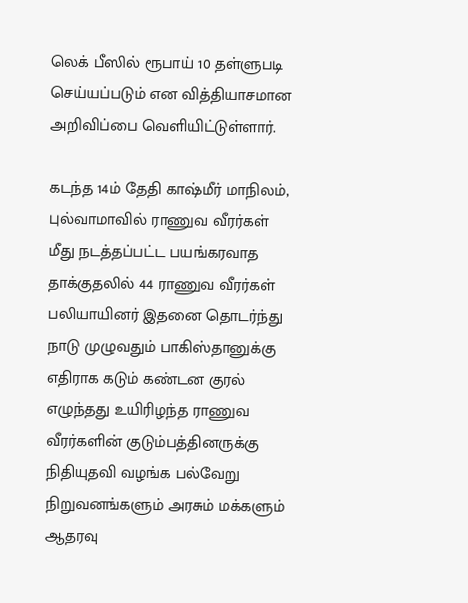லெக் பீஸில் ரூபாய் 10 தள்ளுபடி செய்யப்படும் என வித்தியாசமான அறிவிப்பை வெளியிட்டுள்ளார்.

கடந்த 14ம் தேதி காஷ்மீர் மாநிலம், புல்வாமாவில் ராணுவ வீரர்கள் மீது நடத்தப்பட்ட பயங்கரவாத தாக்குதலில் 44 ராணுவ வீரர்கள் பலியாயினர் இதனை தொடர்ந்து நாடு முழுவதும் பாகிஸ்தானுக்கு எதிராக கடும் கண்டன குரல் எழுந்தது உயிரிழந்த ராணுவ வீரர்களின் குடும்பத்தினருக்கு நிதியுதவி வழங்க பல்வேறு நிறுவனங்களும் அரசும் மக்களும் ஆதரவு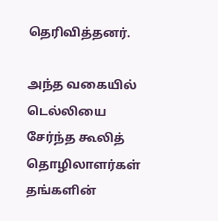தெரிவித்தனர்.

அந்த வகையில் டெல்லியை சேர்ந்த கூலித் தொழிலாளர்கள் தங்களின்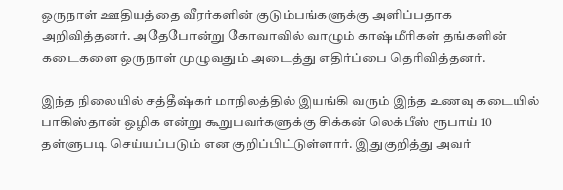ஒருநாள் ஊதியத்தை வீரர்களின் குடும்பங்களுக்கு அளிப்பதாக அறிவித்தனர். அதேபோன்று கோவாவில் வாழும் காஷ்மீரிகள் தங்களின் கடைகளை ஒருநாள் முழுவதும் அடைத்து எதிர்ப்பை தெரிவித்தனர்.

இந்த நிலையில் சத்தீஷ்கர் மாநிலத்தில் இயங்கி வரும் இந்த உணவு கடையில் பாகிஸ்தான் ஒழிக என்று கூறுபவர்களுக்கு சிக்கன் லெக்பீஸ் ரூபாய் 10 தள்ளுபடி செய்யப்படும் என குறிப்பிட்டுள்ளார். இதுகுறித்து அவர்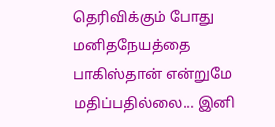தெரிவிக்கும் போது மனிதநேயத்தை பாகிஸ்தான் என்றுமே மதிப்பதில்லை... இனி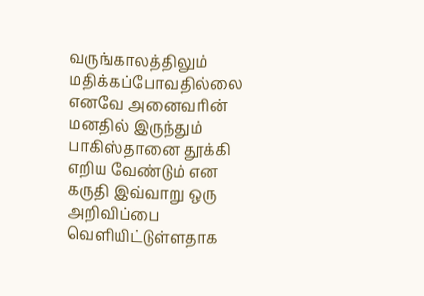வருங்காலத்திலும் மதிக்கப்போவதில்லை எனவே அனைவரின் மனதில் இருந்தும் பாகிஸ்தானை தூக்கி எறிய வேண்டும் என கருதி இவ்வாறு ஒரு அறிவிப்பை வெளியிட்டுள்ளதாக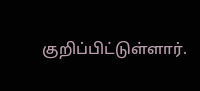குறிப்பிட்டுள்ளார்.